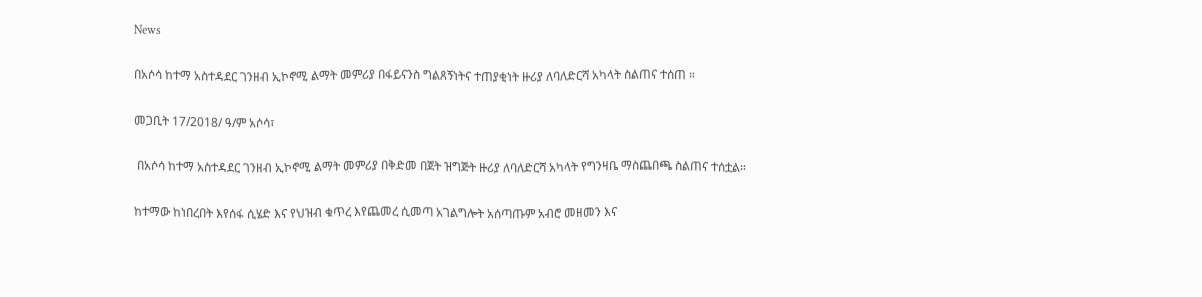News

በአሶሳ ከተማ አስተዳደር ገንዘብ ኢኮኖሚ ልማት መምሪያ በፋይናንስ ግልጸኝነትና ተጠያቂነት ዙሪያ ለባለድርሻ አካላት ስልጠና ተሰጠ ።

መጋቢት 17/2018/ ዓ/ም አሶሳ፣

 በአሶሳ ከተማ አስተዳደር ገንዘብ ኢኮኖሚ ልማት መምሪያ በቅድመ በጀት ዝግጅት ዙሪያ ለባለድርሻ አካላት የግንዛቤ ማስጨበጫ ስልጠና ተሰቷል።

ከተማው ከነበረበት እየሰፋ ሲሄድ እና የህዝብ ቁጥረ እየጨመረ ሲመጣ አገልግሎት አሰጣጡም አብሮ መዘመን እና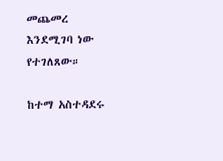መጨመረ እንደሚገባ ነው የተገለጸው።

ከተማ አስተዳደሩ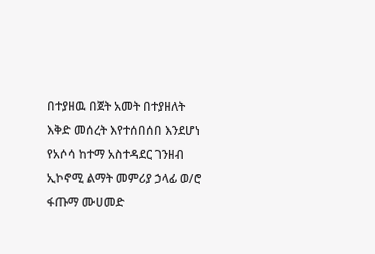በተያዘዉ በጀት አመት በተያዘለት እቅድ መሰረት እየተሰበሰበ እንደሆነ የአሶሳ ከተማ አስተዳደር ገንዘብ ኢኮኖሚ ልማት መምሪያ ኃላፊ ወ/ሮ ፋጡማ ሙሀመድ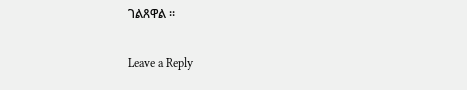ገልጸዋል ።

Leave a Reply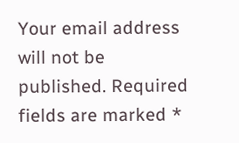Your email address will not be published. Required fields are marked *